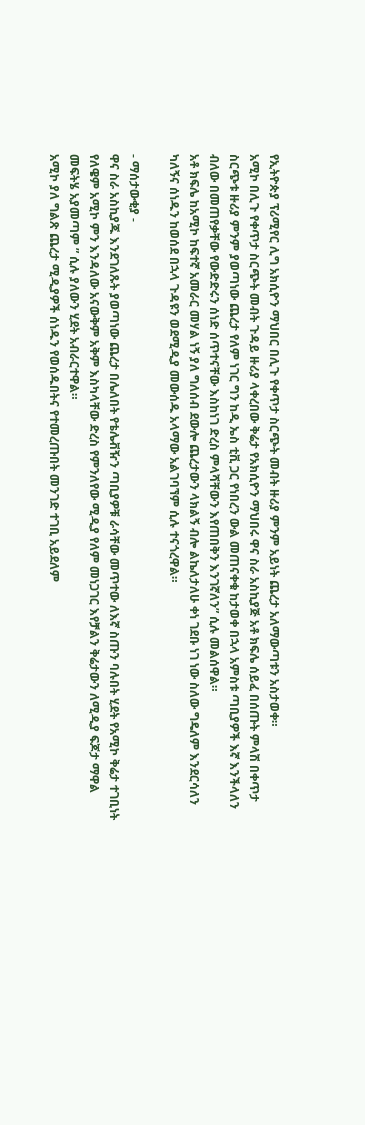የኢትዮጵያ ፕሪሚየር ሊግ አክሲዮን ማህበር በሊጉ የቀጥታ ስርጭት መብት ዙሪያ ምንም አይነት ጨረታ አለማውጣቱን አስታወቀ።
አሚኮ በሊጉ የቀጥታ ስርጭት መብት ጉዳይ ዙሪያ ላቀረበው ቅሬታ የአክሲዮን ማህበሩ ዋና ስራ አስኪያጅ አቶ ክፍሌ ሰይፈ በሰጡት ምላሽ በቀጥታ ስርጭቱ ዙሪያ ምንም ያወጣነው ጨረታ የለም ነገር ግን ከዲ ኤስ ቲቪ ጋር የነበረን ውል መጠናቀቁ ከታወቀ በኋላ አምስቱ ጣቢያዎች እኛ እንችላለን ብለው በመጠየቃቸው የውድድሩን ሰነድ ሰጥተናቸው እስከነገ ድረስ ምላሻቸውን እየጠበቅን እንገኛለን” ሲሉ መልሰዋል።
አቶ ክፍሌ ከአሚኮ ከፍተኛ አመራር መሃል ነኝ ያለ ግለሰብ ደውሎ ጨረታውን ላክልኝ ብሎ ልኬለታለሁ ቀነ ገደቡ ነገ ነው ስለው ግዴለም እንደርሳለን ካለኝና ሰነዱን ከወሰደ በኋላ ጉዳዩን ወደሚዲያ መውሰዱ አላማው አልገባኘም ሲሉ ተናጎረዋል።

- ማሰታውቂያ -
ዋና ስራ አስኪያጁ እንደገለጹት ያወጣነው ጨረታ በሌለበት የቴሌቭዥን ጣቢያዎቹ ራሳቸው መጥተው ለእኛ ስጡን ባሉበት ሂደት የአሚኮ ቅሬታ ተገቢነት የለዌም አሚኮ ምን እንዳለው አናውቅም አቅም እስካላቸው ድረስ የምንለየው ሚዲያ የለም መነጋገር እየቻልን ቅሬታውን ለሚዲያ ፍጆታ ማዋል መፍትሄ አያመጣም ” ሲሉ ያለውን ሂደት አብራርተዋል።
አሚኮ ያለ ግልጽ ጨረታ ሚዲያዎች ሰነዱን የወሰዱበትና የተመረጡበት መንገድ ተገቢ አይደለም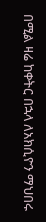በሚል ዛሬ ከቀትር በኋላ ለአክሲዮን ማህበሩ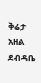ቅሬታ አዘል ደብዳቤ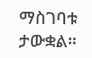ማስገባቱ ታውቋል።